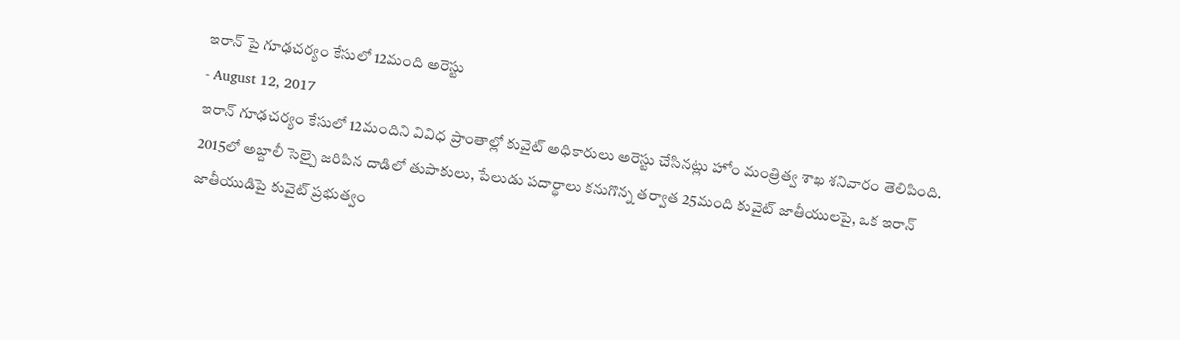ఇరాన్ పై గూఢచర్యం కేసులో 12మంది అరెస్టు
- August 12, 2017
ఇరాన్ గూఢచర్యం కేసులో 12మందిని వివిధ ప్రాంతాల్లో కువైట్ అధికారులు అరెస్టు చేసినట్లు హోం మంత్రిత్వ శాఖ శనివారం తెలిపింది. 2015లో అబ్దాలీ సెల్పై జరిపిన దాడిలో తుపాకులు, పేలుడు పదార్థాలు కనుగొన్న తర్వాత 25మంది కువైట్ జాతీయులపై, ఒక ఇరాన్ జాతీయుడిపై కువైట్ ప్రభుత్వం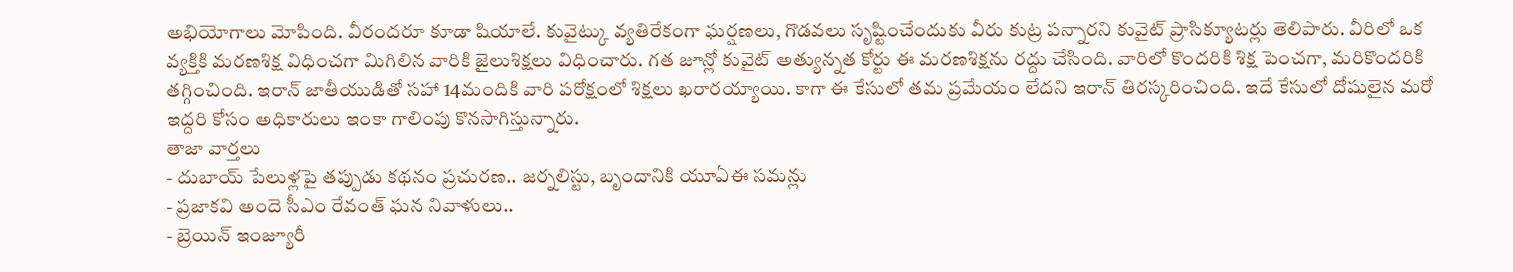అభియోగాలు మోపింది. వీరందరూ కూడా షియాలే. కువైట్కు వ్యతిరేకంగా ఘర్షణలు, గొడవలు సృష్టించేందుకు వీరు కుట్ర పన్నారని కువైట్ ప్రాసిక్యూటర్లు తెలిపారు. వీరిలో ఒక వ్యక్తికి మరణశిక్ష విధించగా మిగిలిన వారికి జైలుశిక్షలు విధించారు. గత జూన్లో కువైట్ అత్యున్నత కోర్టు ఈ మరణశిక్షను రద్దు చేసింది. వారిలో కొందరికి శిక్ష పెంచగా, మరికొందరికి తగ్గించింది. ఇరాన్ జాతీయుడితో సహా 14మందికి వారి పరోక్షంలో శిక్షలు ఖరారయ్యాయి. కాగా ఈ కేసులో తమ ప్రమేయం లేదని ఇరాన్ తిరస్కరించింది. ఇదే కేసులో దోషులైన మరో ఇద్దరి కోసం అధికారులు ఇంకా గాలింపు కొనసాగిస్తున్నారు.
తాజా వార్తలు
- దుబాయ్ పేలుళ్లపై తప్పుడు కథనం ప్రచురణ.. జర్నలిస్టు, బృందానికి యూఏఈ సమన్లు
- ప్రజాకవి అందె సీఎం రేవంత్ ఘన నివాళులు..
- బ్రెయిన్ ఇంజ్యూరీ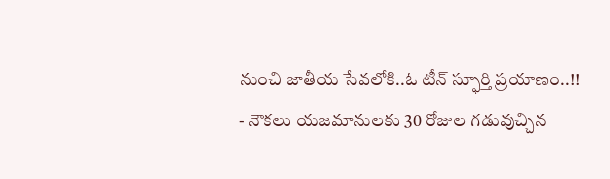నుంచి జాతీయ సేవలోకి..ఓ టీన్ స్ఫూర్తి ప్రయాణం..!!
- నౌకలు యజమానులకు 30 రోజుల గడువుచ్చిన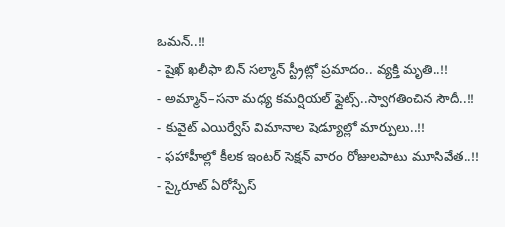ఒమన్..!!
- షైఖ్ ఖలీఫా బిన్ సల్మాన్ స్ట్రీట్లో ప్రమాదం.. వ్యక్తి మృతి..!!
- అమ్మాన్–సనా మధ్య కమర్షియల్ ఫ్లైట్స్..స్వాగతించిన సౌదీ..!!
- కువైట్ ఎయిర్వేస్ విమానాల షెడ్యూల్లో మార్పులు..!!
- ఫహాహీల్లో కీలక ఇంటర్ సెక్షన్ వారం రోజులపాటు మూసివేత..!!
- స్కైరూట్ ఏరోస్పేస్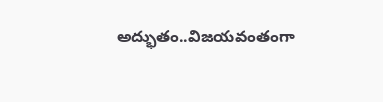అద్భుతం..విజయవంతంగా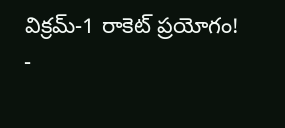విక్రమ్-1 రాకెట్ ప్రయోగం!
-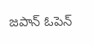జపాన్ ఓపెన్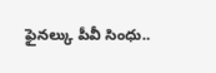ఫైనల్కు పీవీ సింధు..